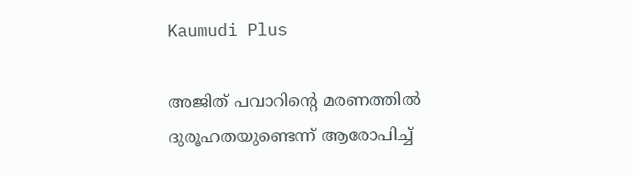Kaumudi Plus

അജിത് പവാറിന്റെ മരണത്തിൽ ദുരൂഹതയുണ്ടെന്ന് ആരോപിച്ച്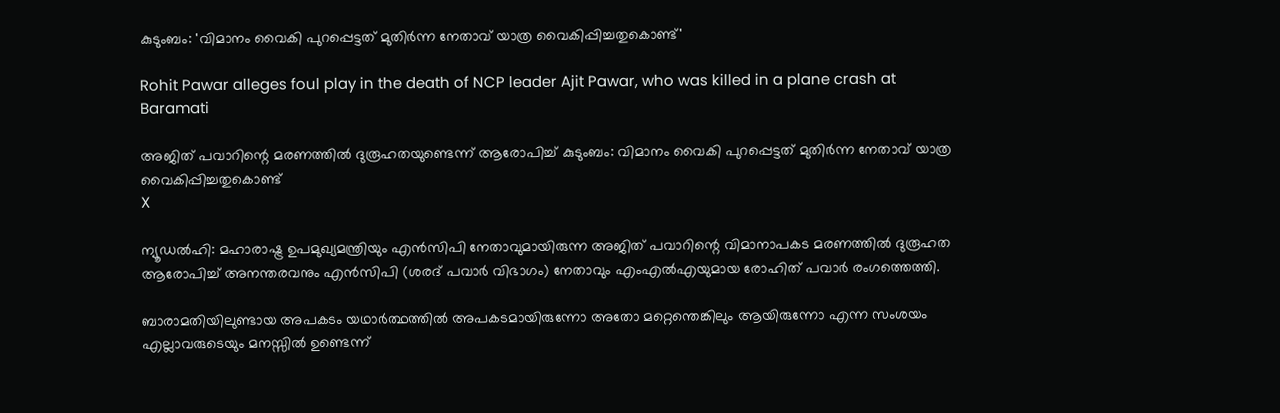കുടുംബം: 'വിമാനം വൈകി പുറപ്പെട്ടത് മുതിർന്ന നേതാവ് യാത്ര വൈകിപ്പിച്ചതുകൊണ്ട്'

Rohit Pawar alleges foul play in the death of NCP leader Ajit Pawar, who was killed in a plane crash at Baramati

അജിത് പവാറിന്റെ മരണത്തിൽ ദുരൂഹതയുണ്ടെന്ന് ആരോപിച്ച് കുടുംബം: വിമാനം വൈകി പുറപ്പെട്ടത് മുതിർന്ന നേതാവ് യാത്ര വൈകിപ്പിച്ചതുകൊണ്ട്
X

ന്യൂഡൽഹി: മഹാരാഷ്ട്ര ഉപമുഖ്യമന്ത്രിയും എൻസിപി നേതാവുമായിരുന്ന അജിത് പവാറിന്റെ വിമാനാപകട മരണത്തിൽ ദുരൂഹത ആരോപിച്ച് അനന്തരവനും എൻസിപി (ശരദ് പവാർ വിഭാഗം) നേതാവും എംഎൽഎയുമായ രോഹിത് പവാർ രംഗത്തെത്തി.

ബാരാമതിയിലുണ്ടായ അപകടം യഥാർത്ഥത്തിൽ അപകടമായിരുന്നോ അതോ മറ്റെന്തെങ്കിലും ആയിരുന്നോ എന്ന സംശയം എല്ലാവരുടെയും മനസ്സിൽ ഉണ്ടെന്ന്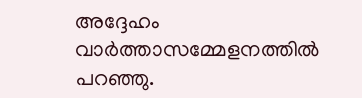അദ്ദേഹം വാർത്താസമ്മേളനത്തിൽ പറഞ്ഞു.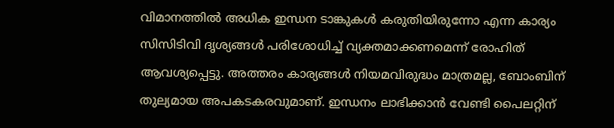വിമാനത്തിൽ അധിക ഇന്ധന ടാങ്കുകൾ കരുതിയിരുന്നോ എന്ന കാര്യം സിസിടിവി ദൃശ്യങ്ങൾ പരിശോധിച്ച് വ്യക്തമാക്കണമെന്ന് രോഹിത് ആവശ്യപ്പെട്ടു. അത്തരം കാര്യങ്ങൾ നിയമവിരുദ്ധം മാത്രമല്ല, ബോംബിന് തുല്യമായ അപകടകരവുമാണ്. ഇന്ധനം ലാഭിക്കാൻ വേണ്ടി പൈലറ്റിന്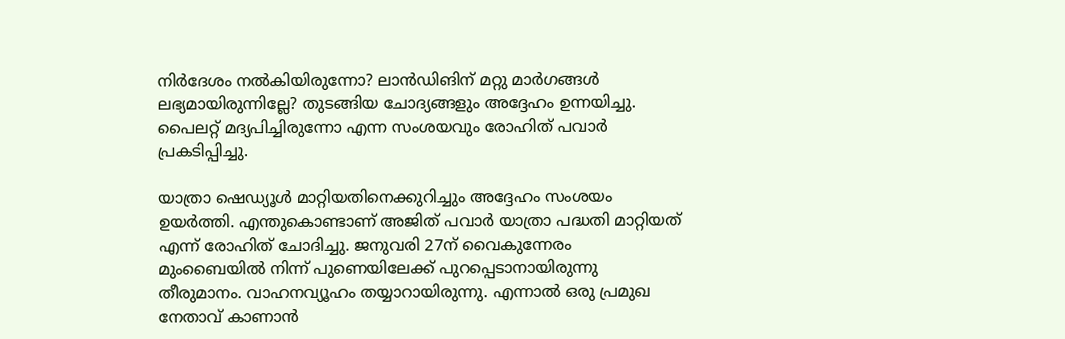നിർദേശം നൽകിയിരുന്നോ? ലാൻഡിങിന് മറ്റു മാർഗങ്ങൾ ലഭ്യമായിരുന്നില്ലേ? തുടങ്ങിയ ചോദ്യങ്ങളും അദ്ദേഹം ഉന്നയിച്ചു. പൈലറ്റ് മദ്യപിച്ചിരുന്നോ എന്ന സംശയവും രോഹിത് പവാർ പ്രകടിപ്പിച്ചു.

യാത്രാ ഷെഡ്യൂൾ മാറ്റിയതിനെക്കുറിച്ചും അദ്ദേഹം സംശയം ഉയർത്തി. എന്തുകൊണ്ടാണ് അജിത് പവാർ യാത്രാ പദ്ധതി മാറ്റിയത് എന്ന് രോഹിത് ചോദിച്ചു. ജനുവരി 27ന് വൈകുന്നേരം മുംബൈയിൽ നിന്ന് പുണെയിലേക്ക് പുറപ്പെടാനായിരുന്നു തീരുമാനം. വാഹനവ്യൂഹം തയ്യാറായിരുന്നു. എന്നാൽ ഒരു പ്രമുഖ നേതാവ് കാണാൻ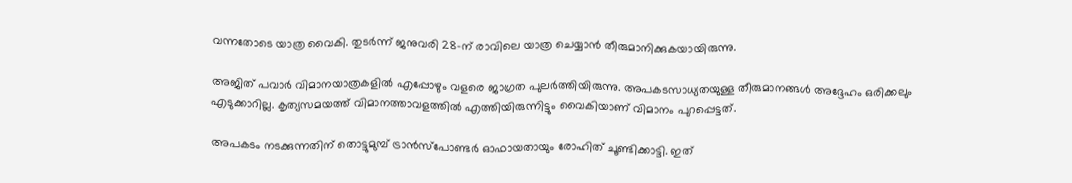വന്നതോടെ യാത്ര വൈകി. തുടർന്ന് ജനുവരി 28-ന് രാവിലെ യാത്ര ചെയ്യാൻ തീരുമാനിക്കുകയായിരുന്നു.

അജിത് പവാർ വിമാനയാത്രകളിൽ എപ്പോഴും വളരെ ജാഗ്രത പുലർത്തിയിരുന്നു. അപകടസാധ്യതയുള്ള തീരുമാനങ്ങൾ അദ്ദേഹം ഒരിക്കലും എടുക്കാറില്ല. കൃത്യസമയത്ത് വിമാനത്താവളത്തിൽ എത്തിയിരുന്നിട്ടും വൈകിയാണ് വിമാനം പുറപ്പെട്ടത്.

അപകടം നടക്കുന്നതിന് തൊട്ടുമുമ്പ് ട്രാൻസ്പോണ്ടർ ഓഫായതായും രോഹിത് ചൂണ്ടിക്കാട്ടി. ഇത്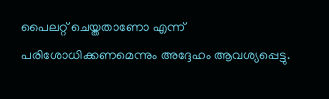പൈലറ്റ് ചെയ്തതാണോ എന്ന് പരിശോധിക്കണമെന്നും അദ്ദേഹം ആവശ്യപ്പെട്ടു.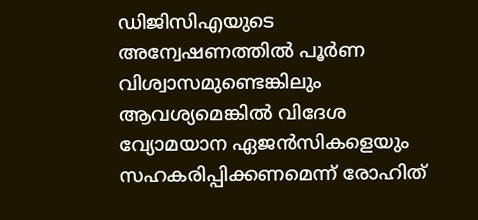ഡിജിസിഎയുടെ അന്വേഷണത്തിൽ പൂർണ വിശ്വാസമുണ്ടെങ്കിലും ആവശ്യമെങ്കിൽ വിദേശ വ്യോമയാന ഏജൻസികളെയും സഹകരിപ്പിക്കണമെന്ന് രോഹിത്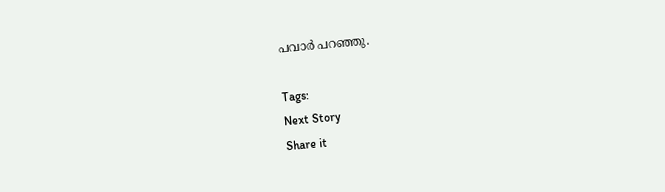പവാർ പറഞ്ഞു.

Tags:
Next Story
Share it